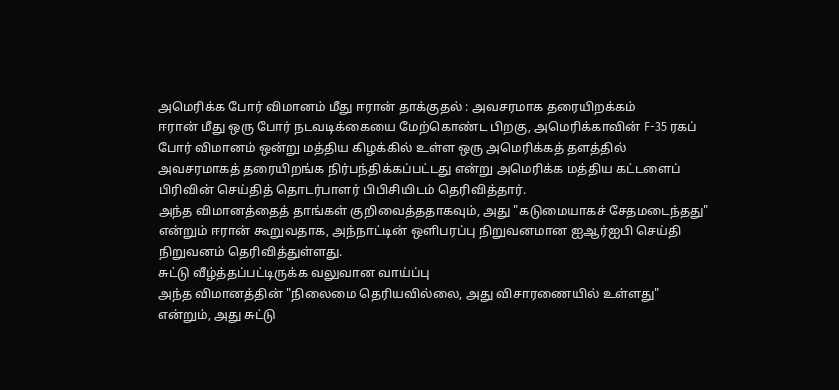அமெரிக்க போர் விமானம் மீது ஈரான் தாக்குதல் : அவசரமாக தரையிறக்கம்
ஈரான் மீது ஒரு போர் நடவடிக்கையை மேற்கொண்ட பிறகு, அமெரிக்காவின் F-35 ரகப் போர் விமானம் ஒன்று மத்திய கிழக்கில் உள்ள ஒரு அமெரிக்கத் தளத்தில் அவசரமாகத் தரையிறங்க நிர்பந்திக்கப்பட்டது என்று அமெரிக்க மத்திய கட்டளைப் பிரிவின் செய்தித் தொடர்பாளர் பிபிசியிடம் தெரிவித்தார்.
அந்த விமானத்தைத் தாங்கள் குறிவைத்ததாகவும், அது "கடுமையாகச் சேதமடைந்தது" என்றும் ஈரான் கூறுவதாக, அந்நாட்டின் ஒளிபரப்பு நிறுவனமான ஐஆர்ஐபி செய்தி நிறுவனம் தெரிவித்துள்ளது.
சுட்டு வீழ்த்தப்பட்டிருக்க வலுவான வாய்ப்பு
அந்த விமானத்தின் "நிலைமை தெரியவில்லை, அது விசாரணையில் உள்ளது" என்றும், அது சுட்டு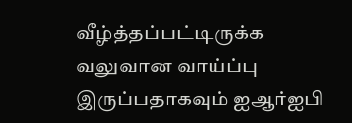வீழ்த்தப்பட்டிருக்க வலுவான வாய்ப்பு இருப்பதாகவும் ஐஆர்ஐபி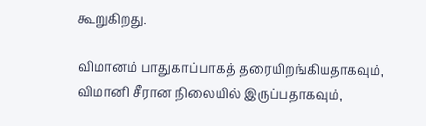கூறுகிறது.

விமானம் பாதுகாப்பாகத் தரையிறங்கியதாகவும், விமானி சீரான நிலையில் இருப்பதாகவும்,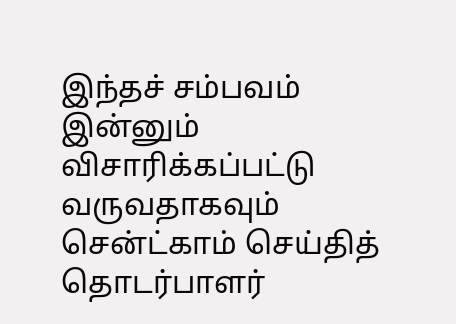இந்தச் சம்பவம் இன்னும் விசாரிக்கப்பட்டு வருவதாகவும் சென்ட்காம் செய்தித் தொடர்பாளர்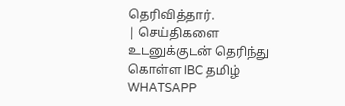தெரிவித்தார்.
| செய்திகளை உடனுக்குடன் தெரிந்து கொள்ள IBC தமிழ் WHATSAPP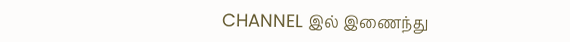CHANNEL இல் இணைந்து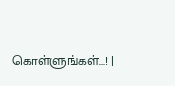கொள்ளுங்கள்...! |